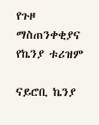የጉዞ ማስጠንቀቂያና የኬንያ ቱሪዝም

ናይሮቢ ኬንያ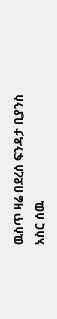ዉስጥ ዛሬ በደረሰ ፍንዳታ ቢያንስ አስር ሰዉ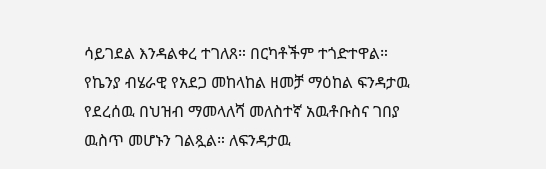ሳይገደል እንዳልቀረ ተገለጸ። በርካቶችም ተጎድተዋል። የኬንያ ብሄራዊ የአደጋ መከላከል ዘመቻ ማዕከል ፍንዳታዉ የደረሰዉ በህዝብ ማመላለሻ መለስተኛ አዉቶቡስና ገበያ ዉስጥ መሆኑን ገልጿል። ለፍንዳታዉ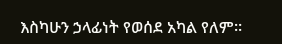እስካሁን ኃላፊነት የወሰደ አካል የለም።